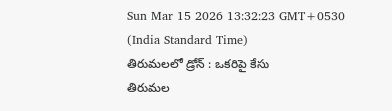Sun Mar 15 2026 13:32:23 GMT+0530 (India Standard Time)
తిరుమలలో డ్రోన్ : ఒకరిపై కేసు
తిరుమల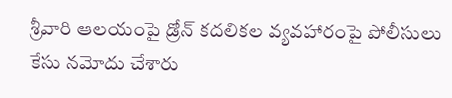శ్రీవారి ఆలయంపై డ్రోన్ కదలికల వ్యవహారంపై పోలీసులు కేసు నమోదు చేశారు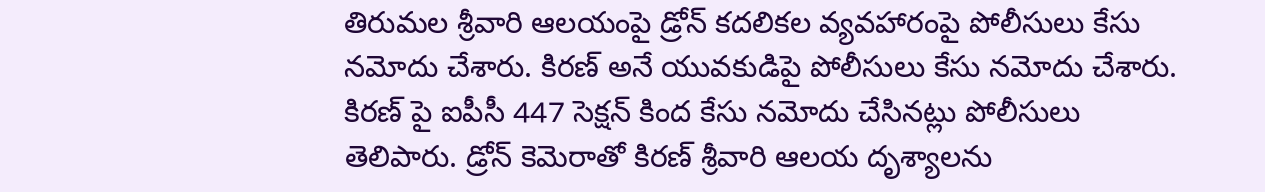తిరుమల శ్రీవారి ఆలయంపై డ్రోన్ కదలికల వ్యవహారంపై పోలీసులు కేసు నమోదు చేశారు. కిరణ్ అనే యువకుడిపై పోలీసులు కేసు నమోదు చేశారు. కిరణ్ పై ఐపీసీ 447 సెక్షన్ కింద కేసు నమోదు చేసినట్లు పోలీసులు తెలిపారు. డ్రోన్ కెమెరాతో కిరణ్ శ్రీవారి ఆలయ దృశ్యాలను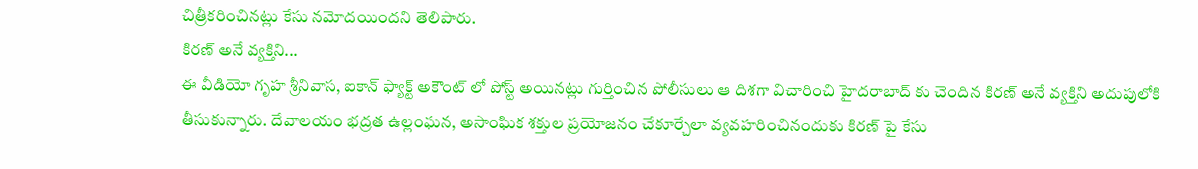చిత్రీకరించినట్లు కేసు నమోదయిందని తెలిపారు.
కిరణ్ అనే వ్యక్తిని...
ఈ వీడియో గృహ శ్రీనివాస, ఐకాన్ ఫ్యాక్ట్ అకౌంట్ లో పోస్ట్ అయినట్లు గుర్తించిన పోలీసులు ఆ దిశగా విచారించి హైదరాబాద్ కు చెందిన కిరణ్ అనే వ్యక్తిని అదుపులోకి తీసుకున్నారు. దేవాలయం భద్రత ఉల్లంఘన, అసాంఘిక శక్తుల ప్రయోజనం చేకూర్చేలా వ్యవహరించినందుకు కిరణ్ పై కేసు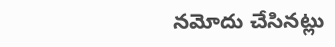నమోదు చేసినట్లు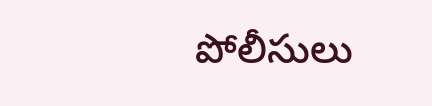పోలీసులు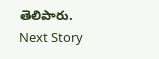తెలిపారు.
Next Story